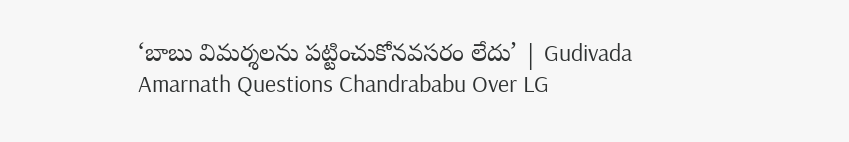‘బాబు విమ‌ర్శ‌ల‌ను ప‌ట్టించుకోన‌వ‌సరం లేదు’ | Gudivada Amarnath Questions Chandrababu Over LG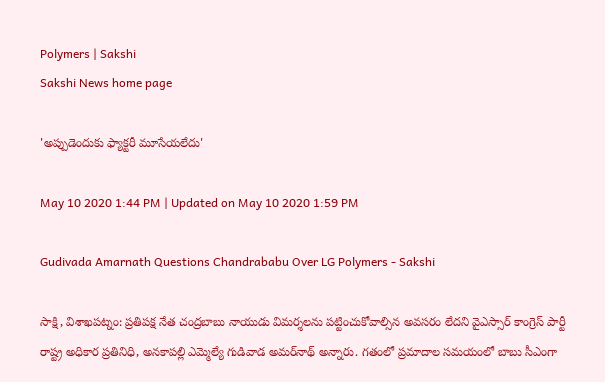Polymers | Sakshi
Sakshi News home page

'అప్పుడెందుకు ఫ్యాక్ట‌రీ మూసేయ‌లేదు'

May 10 2020 1:44 PM | Updated on May 10 2020 1:59 PM

Gudivada Amarnath Questions Chandrababu Over LG Polymers - Sakshi

సాక్షి, విశాఖప‌ట్నం: ప్ర‌తిప‌క్ష నేత చంద్ర‌బాబు నాయుడు విమ‌ర్శ‌ల‌ను పట్టించుకోవాల్సిన అవ‌స‌రం లేద‌ని వైఎస్సార్ కాంగ్రెస్ పార్టీ రాష్ట్ర అధికార ప్రతినిధి, అన‌కాప‌ల్లి ఎమ్మెల్యే గుడివాడ అమ‌ర్‌నాథ్‌ అన్నారు. గ‌తంలో ప్ర‌మాదాల స‌మ‌యంలో బాబు సీఎంగా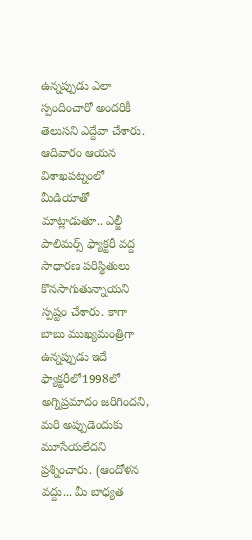ఉన్న‌ప్పుడు ఎలా స్పందించారో అంద‌రికీ తెలుస‌ని ఎద్దేవా చేశారు. ఆదివారం ఆయన విశాఖ‌ప‌ట్నంలో మీడియాతో మాట్లాడుతూ.. ఎల్జీ పాలిమ‌ర్స్‌ ఫ్యాక్ట‌రీ వ‌ద్ద సాధార‌ణ ప‌రిస్థితులు కొన‌సాగుతున్నాయ‌ని స్ప‌ష్టం చేశారు. కాగా బాబు ముఖ్య‌మంత్రిగా ఉన్న‌ప్పుడు ఇదే ఫ్యాక్ట‌రీలో1998లో అగ్నిప్రమాదం జరిగింద‌ని, మ‌రి అప్పుడెందుకు మూసేయలేదని ప్ర‌శ్నించారు. (ఆందోళన వద్దు... మీ బాధ్యత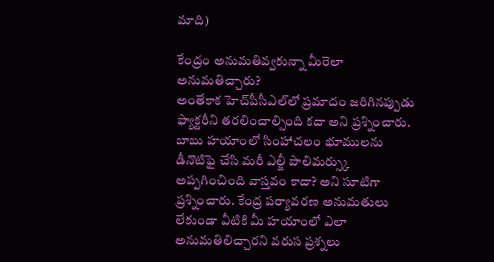మాది)

కేంద్రం అనుమ‌తివ్వ‌కున్నా మీరెలా అనుమ‌తిచ్చారు?
అంతేకాక హెచ్‌పీసీఎల్‌లో ప్ర‌మాదం జరిగిన‌ప్పుడు ఫ్యాక్ట‌రీని త‌ర‌లించాల్సింది క‌దా అని ప్రశ్నించారు. బాబు హ‌యాంలో సింహాచలం భూముల‌ను డీనొటిఫై చేసి మ‌రీ ఎల్జీ పాలిమ‌ర్స్కు అప్పగించింది వాస్త‌వం కాదా? అని సూటిగా ప్ర‌శ్నించారు. కేంద్ర పర్యావరణ అనుమతులు లేకుండా వీటికి మీ హ‌యాంలో ఎలా అనుమతిలిచ్చారని వ‌రుస ప్ర‌శ్న‌లు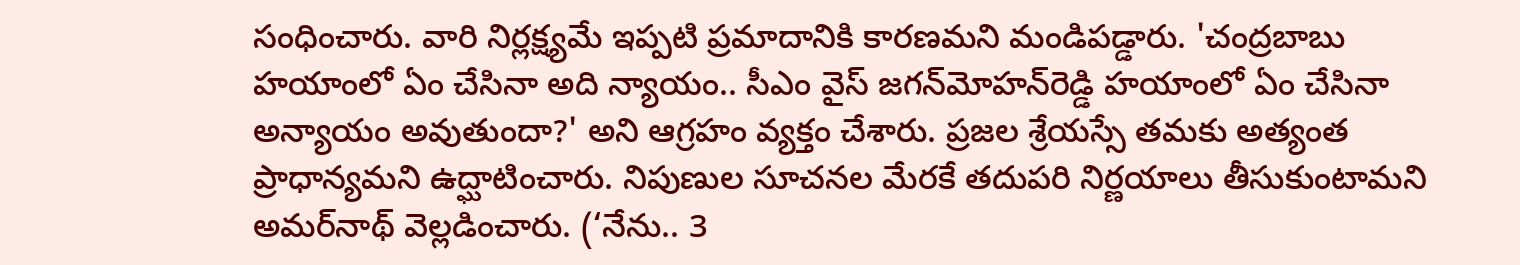సంధించారు. వారి నిర్ల‌క్ష్య‌మే ఇప్ప‌టి ప్ర‌మాదానికి కార‌ణ‌మ‌ని మండిప‌డ్డారు. 'చంద్ర‌బాబు హ‌యాంలో ఏం చేసినా అది న్యాయం.. సీఎం వైస్ జ‌గ‌న్‌మోహ‌న్‌రెడ్డి హ‌యాంలో ఏం చేసినా అన్యాయం అవుతుందా?' అని ఆగ్ర‌హం వ్య‌క్తం చేశారు. ప్ర‌జ‌ల శ్రేయ‌స్సే త‌మ‌కు అత్యంత‌ ప్రాధాన్య‌మ‌ని ఉద్ఘాటించారు. నిపుణుల సూచనల‌ మేరకే తదుపరి‌ నిర్ణయాలు తీసుకుంటామ‌ని అమ‌ర్‌నాథ్‌ వెల్ల‌డించారు. (‘నేను.. 3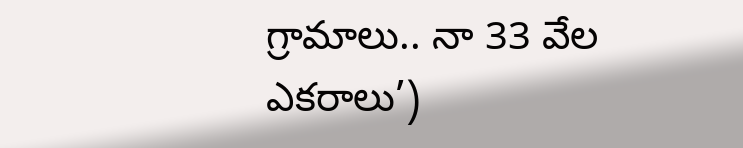గ్రామాలు.. నా 33 వేల ఎకరాలు’)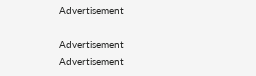Advertisement

Advertisement
Advertisement